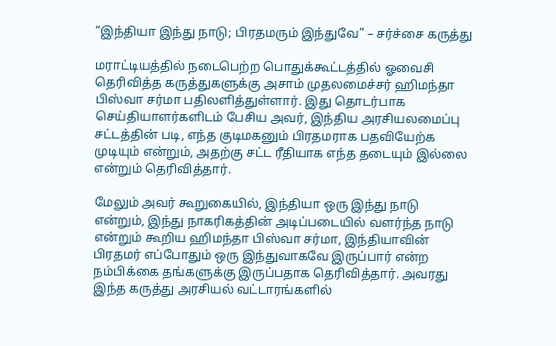“இந்தியா இந்து நாடு; பிரதமரும் இந்துவே” – சர்ச்சை கருத்து

மராட்டியத்தில் நடைபெற்ற பொதுக்கூட்டத்தில் ஓவைசி தெரிவித்த கருத்துகளுக்கு அசாம் முதலமைச்சர் ஹிமந்தா பிஸ்வா சர்மா பதிலளித்துள்ளார். இது தொடர்பாக செய்தியாளர்களிடம் பேசிய அவர், இந்திய அரசியலமைப்பு சட்டத்தின் படி, எந்த குடிமகனும் பிரதமராக பதவியேற்க முடியும் என்றும், அதற்கு சட்ட ரீதியாக எந்த தடையும் இல்லை என்றும் தெரிவித்தார்.

மேலும் அவர் கூறுகையில், இந்தியா ஒரு இந்து நாடு என்றும், இந்து நாகரிகத்தின் அடிப்படையில் வளர்ந்த நாடு என்றும் கூறிய ஹிமந்தா பிஸ்வா சர்மா, இந்தியாவின் பிரதமர் எப்போதும் ஒரு இந்துவாகவே இருப்பார் என்ற நம்பிக்கை தங்களுக்கு இருப்பதாக தெரிவித்தார். அவரது இந்த கருத்து அரசியல் வட்டாரங்களில்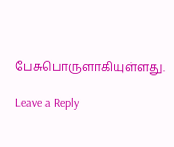பேசுபொருளாகியுள்ளது.

Leave a Reply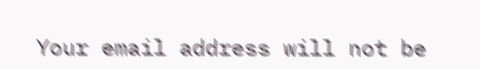Your email address will not be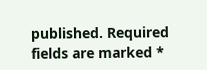published. Required fields are marked *